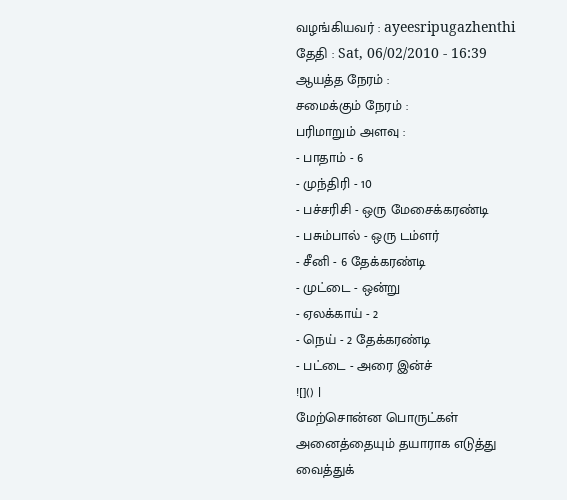வழங்கியவர் : ayeesripugazhenthi
தேதி : Sat, 06/02/2010 - 16:39
ஆயத்த நேரம் :
சமைக்கும் நேரம் :
பரிமாறும் அளவு :
- பாதாம் - 6
- முந்திரி - 10
- பச்சரிசி - ஒரு மேசைக்கரண்டி
- பசும்பால் - ஒரு டம்ளர்
- சீனி - 6 தேக்கரண்டி
- முட்டை - ஒன்று
- ஏலக்காய் - 2
- நெய் - 2 தேக்கரண்டி
- பட்டை - அரை இன்ச்
![]() |
மேற்சொன்ன பொருட்கள் அனைத்தையும் தயாராக எடுத்து வைத்துக்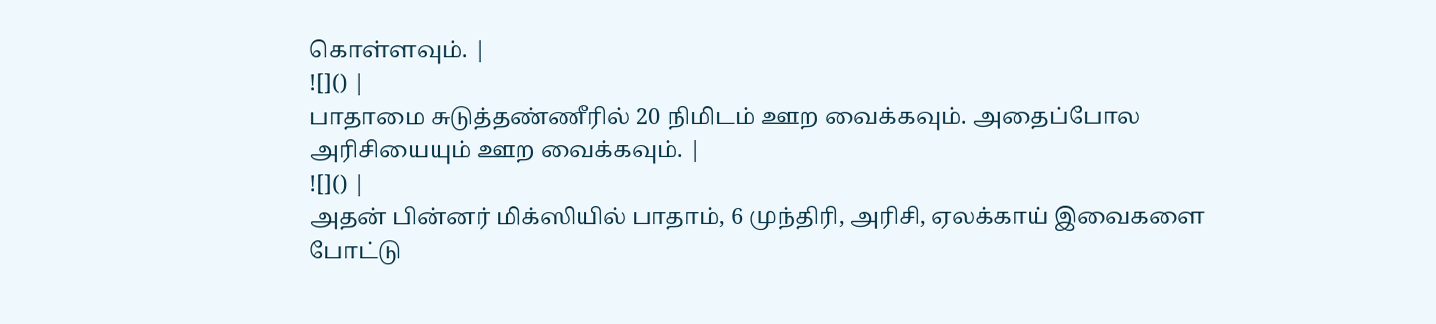கொள்ளவும். |
![]() |
பாதாமை சுடுத்தண்ணீரில் 20 நிமிடம் ஊற வைக்கவும். அதைப்போல அரிசியையும் ஊற வைக்கவும். |
![]() |
அதன் பின்னர் மிக்ஸியில் பாதாம், 6 முந்திரி, அரிசி, ஏலக்காய் இவைகளை போட்டு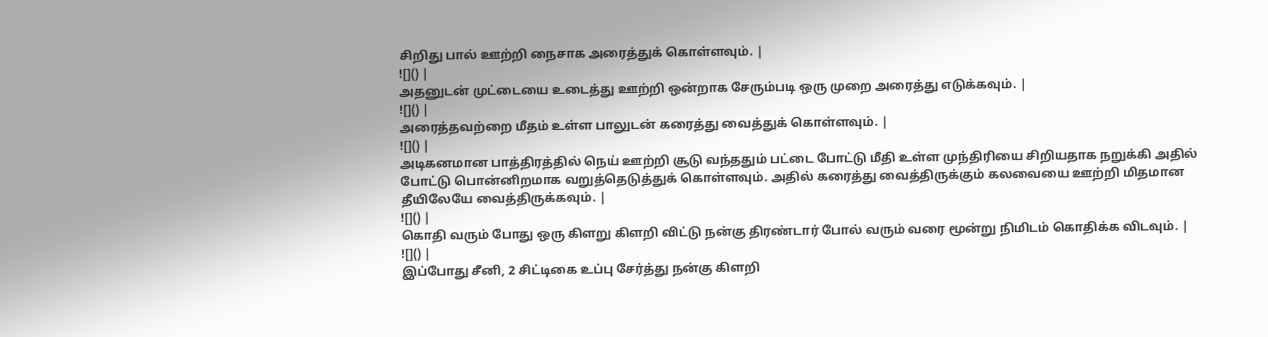சிறிது பால் ஊற்றி நைசாக அரைத்துக் கொள்ளவும். |
![]() |
அதனுடன் முட்டையை உடைத்து ஊற்றி ஒன்றாக சேரும்படி ஒரு முறை அரைத்து எடுக்கவும். |
![]() |
அரைத்தவற்றை மீதம் உள்ள பாலுடன் கரைத்து வைத்துக் கொள்ளவும். |
![]() |
அடிகனமான பாத்திரத்தில் நெய் ஊற்றி சூடு வந்ததும் பட்டை போட்டு மீதி உள்ள முந்திரியை சிறியதாக நறுக்கி அதில் போட்டு பொன்னிறமாக வறுத்தெடுத்துக் கொள்ளவும். அதில் கரைத்து வைத்திருக்கும் கலவையை ஊற்றி மிதமான தீயிலேயே வைத்திருக்கவும். |
![]() |
கொதி வரும் போது ஒரு கிளறு கிளறி விட்டு நன்கு திரண்டார் போல் வரும் வரை மூன்று நிமிடம் கொதிக்க விடவும். |
![]() |
இப்போது சீனி, 2 சிட்டிகை உப்பு சேர்த்து நன்கு கிளறி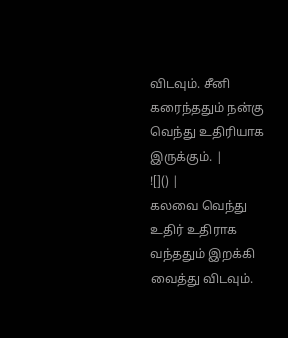விடவும். சீனி கரைந்ததும் நன்கு வெந்து உதிரியாக இருக்கும். |
![]() |
கலவை வெந்து உதிர் உதிராக வந்ததும் இறக்கி வைத்து விடவும்.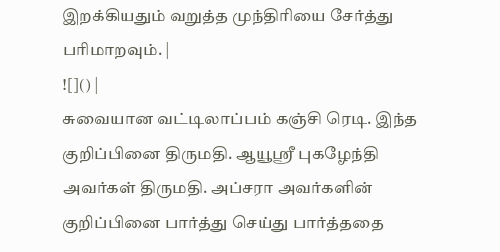இறக்கியதும் வறுத்த முந்திரியை சேர்த்து பரிமாறவும். |
![]() |
சுவையான வட்டிலாப்பம் கஞ்சி ரெடி. இந்த குறிப்பினை திருமதி. ஆயூஸ்ரீ புகழேந்தி அவர்கள் திருமதி. அப்சரா அவர்களின் குறிப்பினை பார்த்து செய்து பார்த்ததை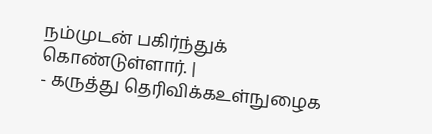நம்முடன் பகிர்ந்துக் கொண்டுள்ளார். |
- கருத்து தெரிவிக்கஉள்நுழைக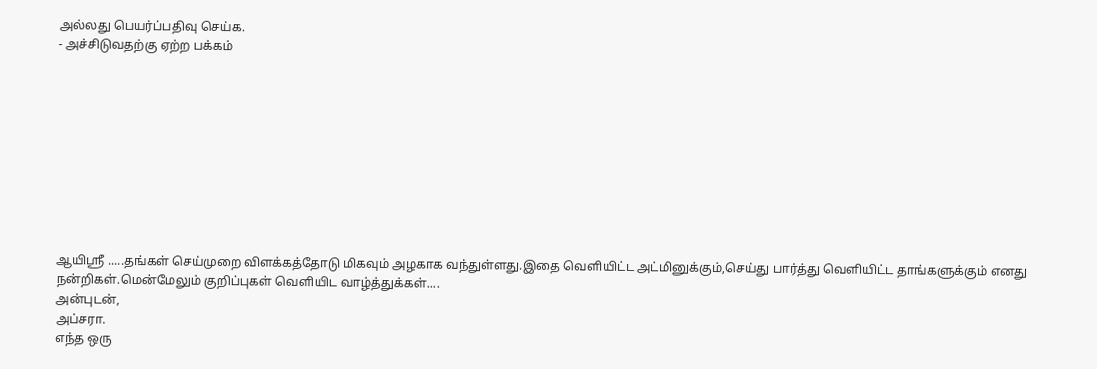அல்லது பெயர்ப்பதிவு செய்க.
- அச்சிடுவதற்கு ஏற்ற பக்கம்










ஆயிஸ்ரீ .....தங்கள் செய்முறை விளக்கத்தோடு மிகவும் அழகாக வந்துள்ளது.இதை வெளியிட்ட அட்மினுக்கும்,செய்து பார்த்து வெளியிட்ட தாங்களுக்கும் எனது நன்றிகள்.மென்மேலும் குறிப்புகள் வெளியிட வாழ்த்துக்கள்....
அன்புடன்,
அப்சரா.
எந்த ஒரு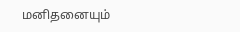மனிதனையும்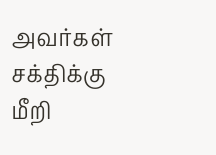அவர்கள் சக்திக்கு மீறி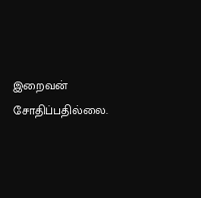இறைவன் சோதிப்பதில்லை.